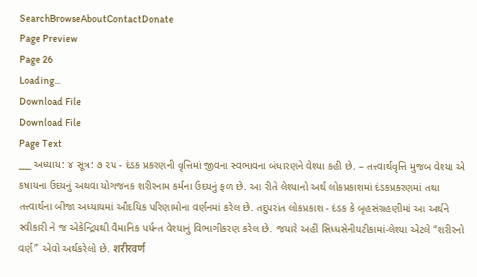SearchBrowseAboutContactDonate
Page Preview
Page 26
Loading...
Download File
Download File
Page Text
___ અધ્યાય: ૪ સૂત્ર: ૭ ૨૫ - દંડક પ્રકરણની વૃત્તિમાં જીવના સ્વભાવના બંધારણને વેશ્યા કહી છે. – તત્ત્વાર્થવૃત્તિ મુજબ વેશ્યા એ કષાયના ઉદયનું અથવા યોગજનક શરીરનામ કર્મના ઉદયનું ફળ છે. આ રીતે લેશ્યાનો અર્થ લોકપ્રકાશમાં દંડકપ્રકરણમાં તથા તત્ત્વાર્થના બીજા અધ્યાયમાં ઔદયિક પરિણામોના વર્ણનમાં કરેલ છે. તદુપરાંત લોકપ્રકાશ - દંડક કે બૃહસંગ્રહણીમાં આ અર્થને સ્વીકારી ને જ એકેન્દ્રિયથી વૈમાનિક પર્યન્ત વેશ્યાનું વિભાગીકરણ કરેલ છે. જયારે અહીં સિધ્ધસેનીયટીકામાં-લેશ્યા એટલે “શરીરનો વર્ણ” એવો અર્થકરેલો છે. शरीरवर्ण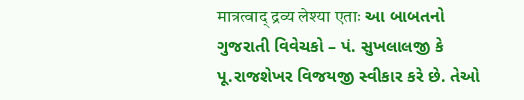मात्रत्वाद् द्रव्य लेश्या एताः આ બાબતનો ગુજરાતી વિવેચકો – પં. સુખલાલજી કે પૂ.રાજશેખર વિજયજી સ્વીકાર કરે છે. તેઓ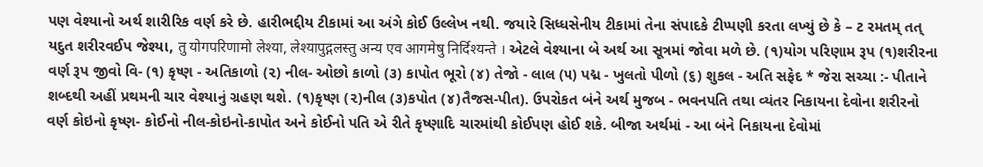પણ વેશ્યાનો અર્થ શારીરિક વર્ણ કરે છે. હારીભદ્દીય ટીકામાં આ અંગે કોઈ ઉલ્લેખ નથી. જયારે સિધ્ધસેનીય ટીકામાં તેના સંપાદકે ટીપ્પણી કરતા લખ્યું છે કે – ટ રમતમ્ તત્ યદુત શરીરવઈપ જેશ્યા, तु योगपरिणामो लेश्या, लेश्यापुद्गलस्तु अन्य एव आगमेषु निर्दिश्यन्ते । એટલે વેશ્યાના બે અર્થ આ સૂત્રમાં જોવા મળે છે. (૧)યોગ પરિણામ રૂપ (૧)શરીરના વર્ણ રૂપ જીવો વિ- (૧) કૃષ્ણ - અતિકાળો (૨) નીલ- ઓછો કાળો (૩) કાપોત ભૂરો (૪) તેજો - લાલ (૫) પદ્મ - ખુલતો પીળો (૬) શુકલ - અતિ સફેદ * જેરા સચ્ચા :- પીતાને શબ્દથી અહીં પ્રથમની ચાર વેશ્યાનું ગ્રહણ થશે. (૧)કૃષ્ણ (૨)નીલ (૩)કપોત (૪)તૈજસ-પીત). ઉપરોકત બંને અર્થ મુજબ - ભવનપતિ તથા વ્યંતર નિકાયના દેવોના શરીરનો વર્ણ કોઇનો કૃષ્ણ- કોઈનો નીલ-કોઇનો-કાપોત અને કોઈનો પતિ એ રીતે કૃષ્ણાદિ ચારમાંથી કોઈપણ હોઈ શકે. બીજા અર્થમાં - આ બંને નિકાયના દેવોમાં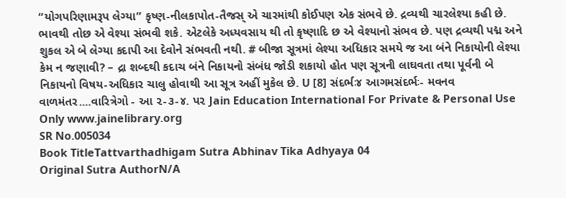“યોગપરિણામરૂપ લેગ્યા” કૃષ્ણ-નીલકાપોત-તૈજસ્ એ ચારમાંથી કોઈપણ એક સંભવે છે. દ્રવ્યથી ચારલેશ્યા કહી છે. ભાવથી તોછ એ વેશ્યા સંભવી શકે. એટલેકે અધ્યવસાય થી તો કૃષ્ણાદિ છ એ વેશ્યાનો સંભવ છે. પણ દ્રવ્યથી પદ્મ અને શુકલ એ બે લેગ્યા કદાપી આ દેવોને સંભવતી નથી. # બીજા સૂત્રમાં લેશ્યા અધિકાર સમયે જ આ બંને નિકાયોની લેશ્યા કેમ ન જણાવી? – દ્રા શબ્દથી કદાચ બંને નિકાયનો સંબંધ જોડી શકાયો હોત પણ સૂત્રની લાઘવતા તથા પૂર્વની બે નિકાયનો વિષય-અધિકાર ચાલુ હોવાથી આ સૂત્ર અહીં મુકેલ છે. U [8] સંદર્ભઃ૪ આગમસંદર્ભઃ- મવનવ વાળમંતર....વારિત્રેગો - આ ૨-૩-૪. પ૨ Jain Education International For Private & Personal Use Only www.jainelibrary.org
SR No.005034
Book TitleTattvarthadhigam Sutra Abhinav Tika Adhyaya 04
Original Sutra AuthorN/A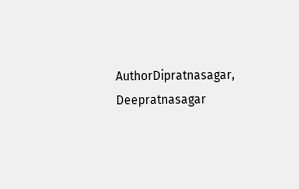AuthorDipratnasagar, Deepratnasagar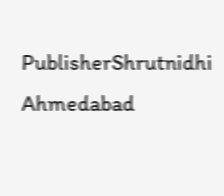PublisherShrutnidhi Ahmedabad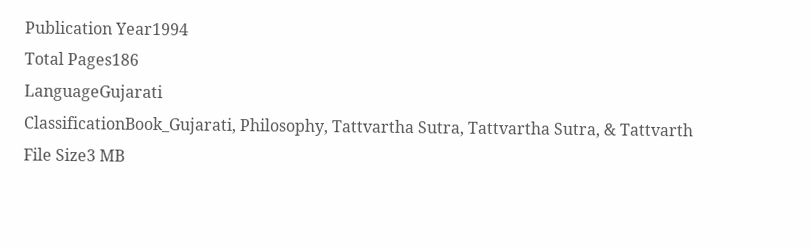Publication Year1994
Total Pages186
LanguageGujarati
ClassificationBook_Gujarati, Philosophy, Tattvartha Sutra, Tattvartha Sutra, & Tattvarth
File Size3 MB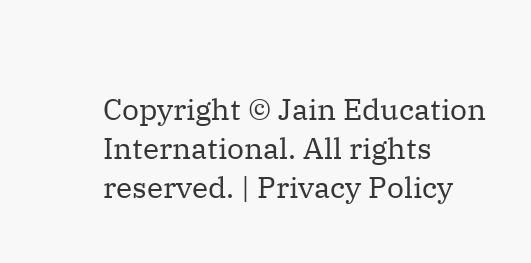Copyright © Jain Education International. All rights reserved. | Privacy Policy